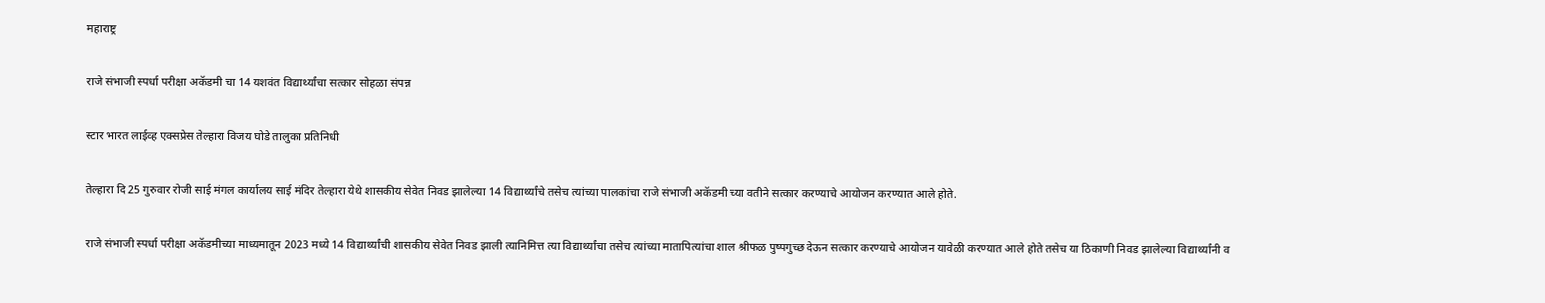महाराष्ट्र

राजे संभाजी स्पर्धा परीक्षा अकॅडमी चा 14 यशवंत विद्यार्थ्यांचा सत्कार सोहळा संपन्न

स्टार भारत लाईव्ह एक्सप्रेस तेल्हारा विजय घोडे तालुका प्रतिनिधी

तेल्हारा दि 25 गुरुवार रोजी साई मंगल कार्यालय साई मंदिर तेल्हारा येथे शासकीय सेवेत निवड झालेल्या 14 विद्यार्थ्यांचे तसेच त्यांच्या पालकांचा राजे संभाजी अकॅडमी च्या वतीने सत्कार करण्याचे आयोजन करण्यात आले होते.

राजे संभाजी स्पर्धा परीक्षा अकॅडमीच्या माध्यमातून 2023 मध्ये 14 विद्यार्थ्यांची शासकीय सेवेत निवड झाली त्यानिमित्त त्या विद्यार्थ्यांचा तसेच त्यांच्या मातापित्यांचा शाल श्रीफळ पुष्पगुच्छ देऊन सत्कार करण्याचे आयोजन यावेळी करण्यात आले होते तसेच या ठिकाणी निवड झालेल्या विद्यार्थ्यांनी व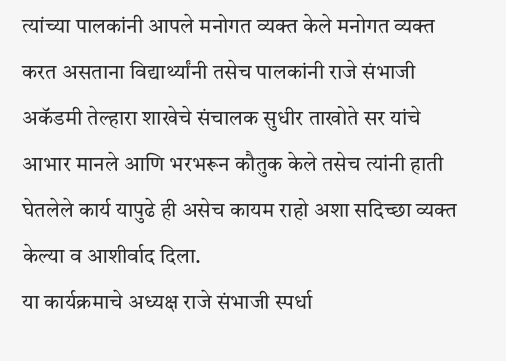त्यांच्या पालकांनी आपले मनोगत व्यक्त केले मनोगत व्यक्त करत असताना विद्यार्थ्यांनी तसेच पालकांनी राजे संभाजी अकॅडमी तेल्हारा शाखेचे संचालक सुधीर ताखोते सर यांचे आभार मानले आणि भरभरून कौतुक केले तसेच त्यांनी हाती घेतलेले कार्य यापुढे ही असेच कायम राहो अशा सदिच्छा व्यक्त केल्या व आशीर्वाद दिला.
या कार्यक्रमाचे अध्यक्ष राजे संभाजी स्पर्धा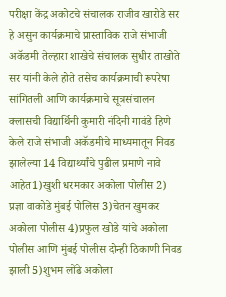परीक्षा केंद्र अकोटचे संचालक राजीव खारोडे सर हे असुन कार्यक्रमाचे प्रास्ताविक राजे संभाजी अकॅडमी तेल्हारा शाखेचे संचालक सुधीर ताखोते सर यांनी केले होते तसेच कार्यक्रमाची रूपरेषा सांगितली आणि कार्यक्रमाचे सूत्रसंचालन क्लासची विद्यार्थिनी कुमारी नंदिनी गावंडे हिणे केले राजे संभाजी अकॅडमीचे माध्यमातून निवड झालेल्या 14 विद्यार्थ्यांचे पुढील प्रमाणे नावे आहेत1)खुशी धरमकार अकोला पोलीस 2) प्रज्ञा वाकोडे मुंबई पोलिस 3)चेतन खुमकर अकोला पोलीस 4)प्रफुल खोडे यांचे अकोला पोलीस आणि मुंबई पोलीस दोन्ही ठिकाणी निवड झाली 5)शुभम लोंढे अकोला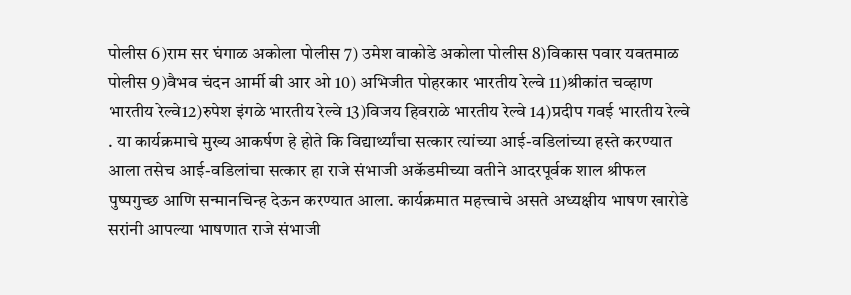पोलीस 6)राम सर घंगाळ अकोला पोलीस 7) उमेश वाकोडे अकोला पोलीस 8)विकास पवार यवतमाळ पोलीस 9)वैभव चंदन आर्मी बी आर ओ 10) अभिजीत पोहरकार भारतीय रेल्वे 11)श्रीकांत चव्हाण भारतीय रेल्वे12)रुपेश इंगळे भारतीय रेल्वे 13)विजय हिवराळे भारतीय रेल्वे 14)प्रदीप गवई भारतीय रेल्वे . या कार्यक्रमाचे मुख्य आकर्षण हे होते कि विद्यार्थ्यांचा सत्कार त्यांच्या आई-वडिलांच्या हस्ते करण्यात आला तसेच आई-वडिलांचा सत्कार हा राजे संभाजी अकॅडमीच्या वतीने आदरपूर्वक शाल श्रीफल पुष्पगुच्छ आणि सन्मानचिन्ह देऊन करण्यात आला. कार्यक्रमात महत्त्वाचे असते अध्यक्षीय भाषण खारोडे सरांनी आपल्या भाषणात राजे संभाजी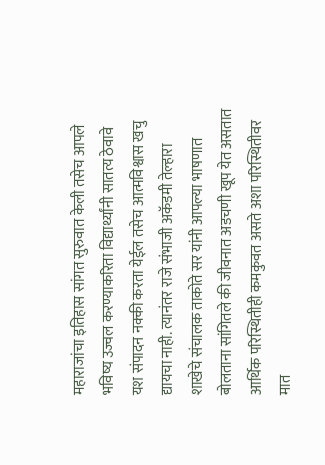महाराजांचा इतिहास सांगत सुरुवात केली तसेच आपले भविष्य उज्वल करण्याकरिता विद्यार्थ्यांनी सातत्य ठेवावे यश संपादन नक्की करता येईल तसेच आत्मविश्वास खचु द्यायचा नाही. त्यानंतर राजे संभाजी अकॅडमी तेल्हारा शाखेचे संचालक ताकोते सर यांनी आपल्या भाषणात बोलताना सांगितले की जीवनात अडचणी खूप येत असतात आर्थिक परिस्थितीही कमकुवत असते अशा परिस्थितीवर मात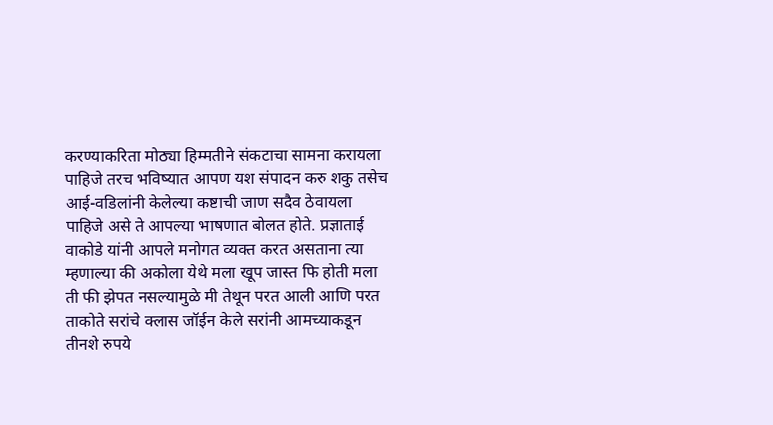करण्याकरिता मोठ्या हिम्मतीने संकटाचा सामना करायला पाहिजे तरच भविष्यात आपण यश संपादन करु शकु तसेच आई-वडिलांनी केलेल्या कष्टाची जाण सदैव ठेवायला पाहिजे असे ते आपल्या भाषणात बोलत होते. प्रज्ञाताई वाकोडे यांनी आपले मनोगत व्यक्त करत असताना त्या म्हणाल्या की अकोला येथे मला खूप जास्त फि होती मला ती फी झेपत नसल्यामुळे मी तेथून परत आली आणि परत ताकोते सरांचे क्लास जॉईन केले सरांनी आमच्याकडून तीनशे रुपये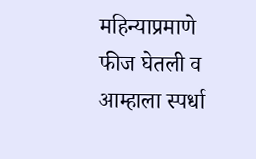महिन्याप्रमाणे फीज घेतली व आम्हाला स्पर्धा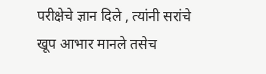परीक्षेचे ज्ञान दिले , त्यांनी सरांचे खूप आभार मानले तसेच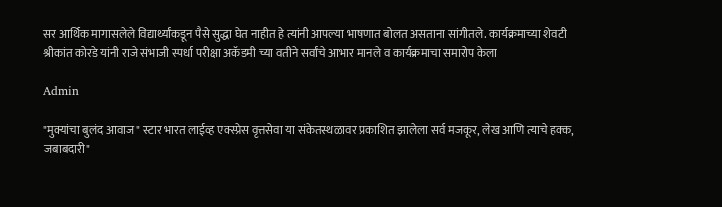सर आर्थिक मागासलेले विद्यार्थ्यांकडून पैसे सुद्धा घेत नाहीत हे त्यांनी आपल्या भाषणात बोलत असताना सांगीतले. कार्यक्रमाच्या शेवटी श्रीकांत कोरडे यांनी राजे संभाजी स्पर्धा परीक्षा अकॅडमी च्या वतीने सर्वांचे आभार मानले व कार्यक्रमाचा समारोप केला

Admin

"मुक्यांचा बुलंद आवाज" स्टार भारत लाईव्ह एक्स्प्रेस वृत्तसेवा या संकेतस्थळावर प्रकाशित झालेला सर्व मजकूर, लेख आणि त्याचे हक्क, जबाबदारी"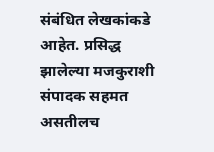संबंधित लेखकांकडे आहेत. प्रसिद्ध झालेल्या मजकुराशी संपादक सहमत असतीलच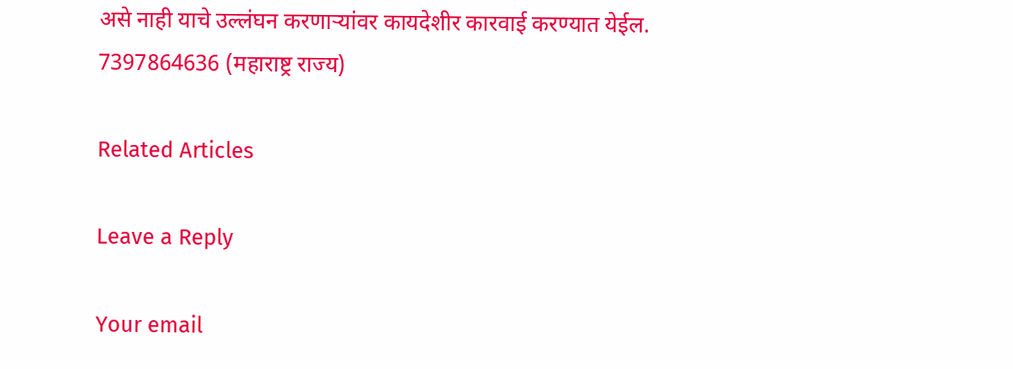असे नाही याचे उल्लंघन करणाऱ्यांवर कायदेशीर कारवाई करण्यात येईल. 7397864636 (महाराष्ट्र राज्य)

Related Articles

Leave a Reply

Your email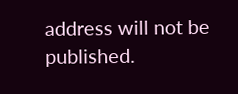address will not be published.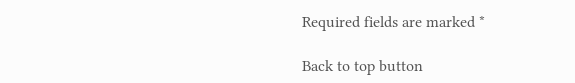Required fields are marked *

Back to top button